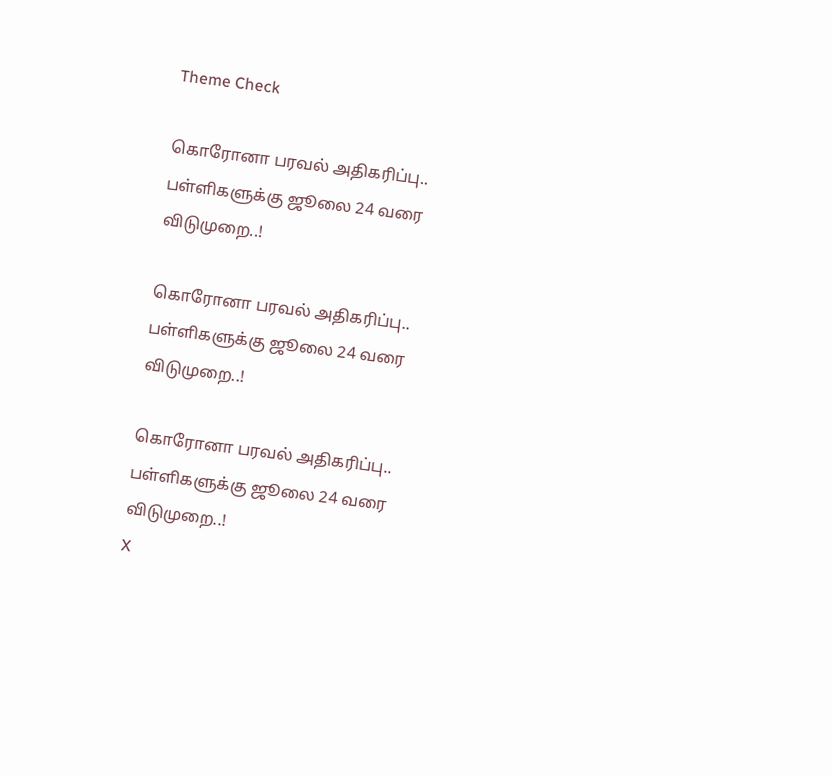Theme Check

கொரோனா பரவல் அதிகரிப்பு.. பள்ளிகளுக்கு ஜூலை 24 வரை விடுமுறை..!

கொரோனா பரவல் அதிகரிப்பு.. பள்ளிகளுக்கு ஜூலை 24 வரை விடுமுறை..!

கொரோனா பரவல் அதிகரிப்பு.. பள்ளிகளுக்கு ஜூலை 24 வரை விடுமுறை..!
X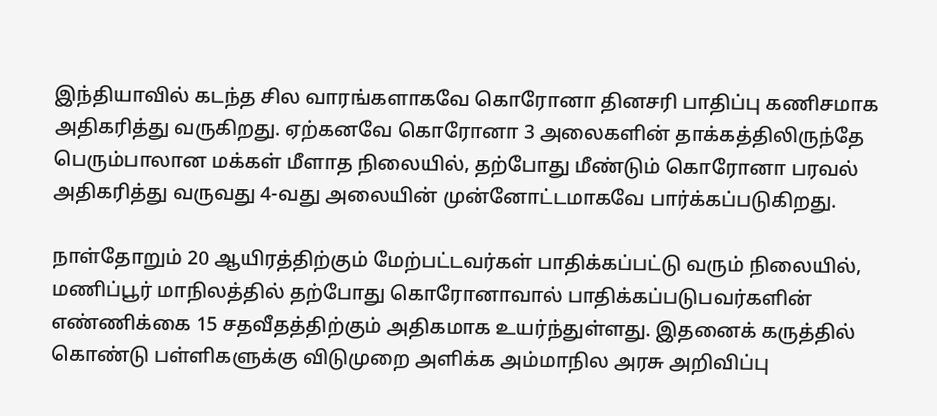இந்தியாவில் கடந்த சில வாரங்களாகவே கொரோனா தினசரி பாதிப்பு கணிசமாக அதிகரித்து வருகிறது. ஏற்கனவே கொரோனா 3 அலைகளின் தாக்கத்திலிருந்தே பெரும்பாலான மக்கள் மீளாத நிலையில், தற்போது மீண்டும் கொரோனா பரவல் அதிகரித்து வருவது 4-வது அலையின் முன்னோட்டமாகவே பார்க்கப்படுகிறது.

நாள்தோறும் 20 ஆயிரத்திற்கும் மேற்பட்டவர்கள் பாதிக்கப்பட்டு வரும் நிலையில், மணிப்பூர் மாநிலத்தில் தற்போது கொரோனாவால் பாதிக்கப்படுபவர்களின் எண்ணிக்கை 15 சதவீதத்திற்கும் அதிகமாக உயர்ந்துள்ளது. இதனைக் கருத்தில் கொண்டு பள்ளிகளுக்கு விடுமுறை அளிக்க அம்மாநில அரசு அறிவிப்பு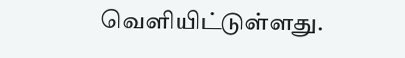வெளியிட்டுள்ளது.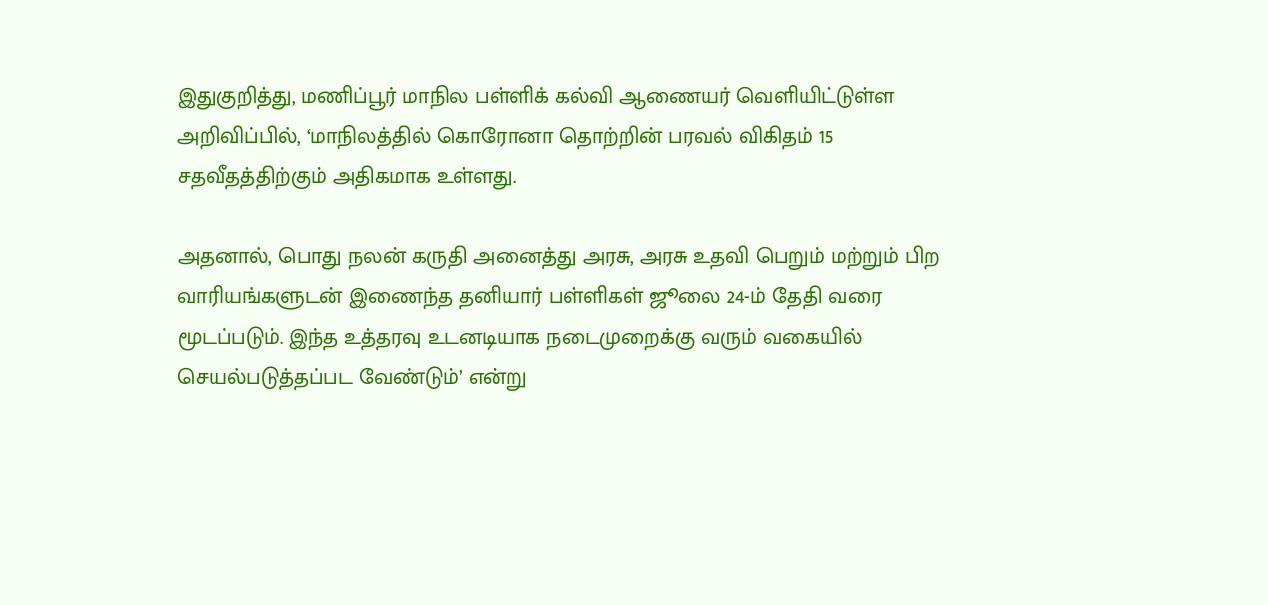இதுகுறித்து, மணிப்பூர் மாநில பள்ளிக் கல்வி ஆணையர் வெளியிட்டுள்ள அறிவிப்பில், ‘மாநிலத்தில் கொரோனா தொற்றின் பரவல் விகிதம் 15 சதவீதத்திற்கும் அதிகமாக உள்ளது.

அதனால், பொது நலன் கருதி அனைத்து அரசு, அரசு உதவி பெறும் மற்றும் பிற வாரியங்களுடன் இணைந்த தனியார் பள்ளிகள் ஜூலை 24-ம் தேதி வரை மூடப்படும். இந்த உத்தரவு உடனடியாக நடைமுறைக்கு வரும் வகையில் செயல்படுத்தப்பட வேண்டும்’ என்று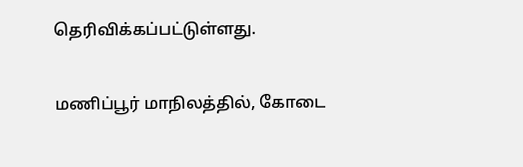தெரிவிக்கப்பட்டுள்ளது.

மணிப்பூர் மாநிலத்தில், கோடை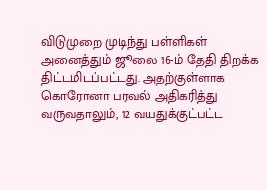விடுமுறை முடிந்து பள்ளிகள் அனைத்தும் ஜூலை 16-ம் தேதி திறக்க திட்டமிடப்பட்டது. அதற்குள்ளாக கொரோனா பரவல் அதிகரித்து வருவதாலும், 12 வயதுக்குட்பட்ட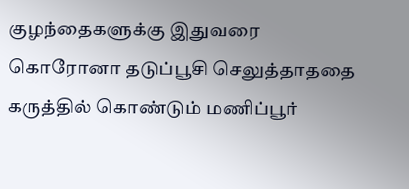குழந்தைகளுக்கு இதுவரை கொரோனா தடுப்பூசி செலுத்தாததை கருத்தில் கொண்டும் மணிப்பூர்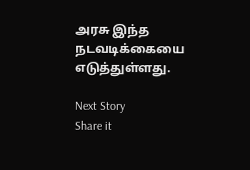அரசு இந்த நடவடிக்கையை எடுத்துள்ளது.

Next Story
Share it